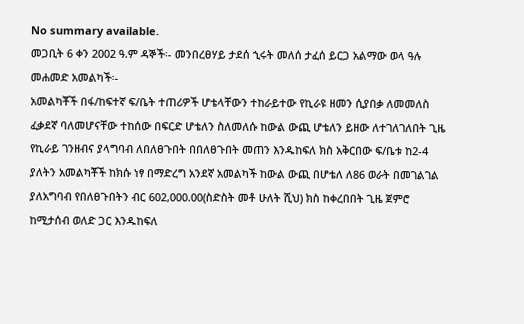No summary available.
መጋቢት 6 ቀን 2002 ዓ.ም ዳኞች፡- መንበረፀሃይ ታደሰ ኂሩት መለሰ ታፈሰ ይርጋ አልማው ወላ ዓሉ መሐመድ አመልካች፡-
አመልካቾች በፋ/ከፍተኛ ፍ/ቤት ተጠሪዎች ሆቴላቸውን ተከራይተው የኪራዩ ዘመን ሲያበቃ ለመመለስ ፈቃደኛ ባለመሆናቸው ተከሰው በፍርድ ሆቴለን ስለመለሱ ከውል ውጪ ሆቴለን ይዘው ለተገለገለበት ጊዜ የኪራይ ገንዘብና ያላግባብ ለበለፀጉበት በበለፀጉበት መጠን እንዱከፍለ ክስ አቅርበው ፍ/ቤቱ ከ2-4 ያለትን አመልካቾች ከክሱ ነፃ በማድረግ አንደኛ አመልካች ከውል ውጪ በሆቴለ ለ86 ወራት በመገልገል ያለአግባብ የበለፀጉበትን ብር 602,000.00(ስድስት መቶ ሁለት ሺህ) ክስ ከቀረበበት ጊዜ ጀምሮ ከሚታሰብ ወለድ ጋር እንዱከፍለ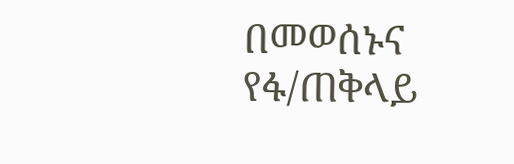በመወሰኑና የፋ/ጠቅላይ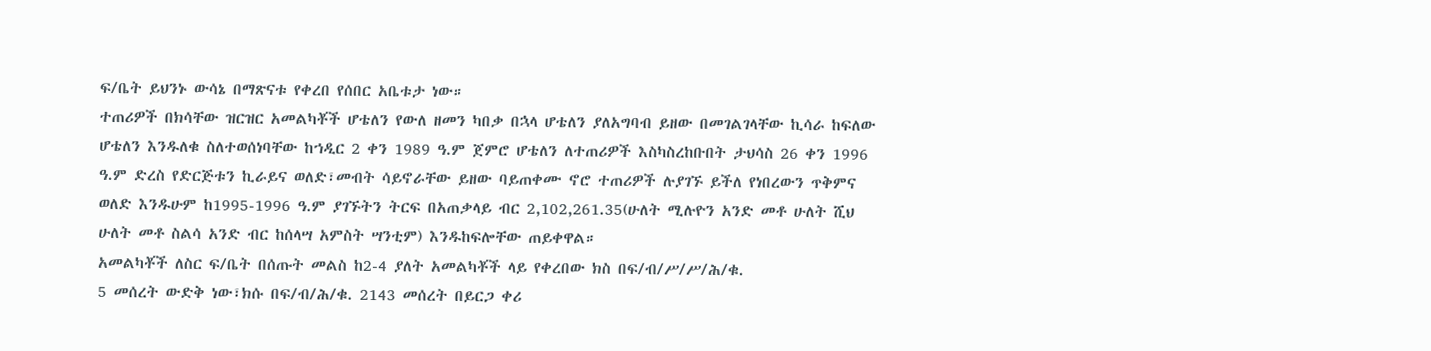ፍ/ቤት ይህንኑ ውሳኔ በማጽናቱ የቀረበ የሰበር አቤቱታ ነው።
ተጠሪዎች በክሳቸው ዝርዝር አመልካቾች ሆቴለን የውለ ዘመን ካበቃ በኋላ ሆቴለን ያለአግባብ ይዘው በመገልገላቸው ኪሳራ ከፍለው ሆቴለን እንዱለቁ ስለተወሰነባቸው ከኀዲር 2 ቀን 1989 ዓ.ም ጀምሮ ሆቴለን ለተጠሪዎች እስካስረከቡበት ታህሳስ 26 ቀን 1996 ዓ.ም ድረስ የድርጅቱን ኪራይና ወለድ፣መብት ሳይኖራቸው ይዘው ባይጠቀሙ ኖሮ ተጠሪዎች ሉያገኙ ይችለ የነበረውን ጥቅምና ወለድ እንዱሁም ከ1995-1996 ዓ.ም ያገኙትን ትርፍ በአጠቃላይ ብር 2,102,261.35(ሁለት ሚሉዮን አንድ መቶ ሁለት ሺህ ሁለት መቶ ስልሳ አንድ ብር ከሰላሣ አምስት ሣንቲም) እንዱከፍሎቸው ጠይቀዋል።
አመልካቾች ለስር ፍ/ቤት በሰጡት መልስ ከ2-4 ያለት አመልካቾች ላይ የቀረበው ክስ በፍ/ብ/ሥ/ሥ/ሕ/ቁ.
5 መሰረት ውድቅ ነው፣ክሱ በፍ/ብ/ሕ/ቁ. 2143 መሰረት በይርጋ ቀሪ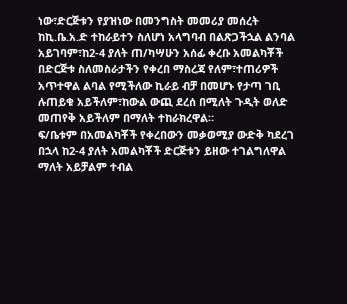ነው፣ድርጅቱን የያዝነው በመንግስት መመሪያ መሰረት ከኪ.ቤ.አ.ድ ተከራይተን ስለሆነ አላግባብ በልጽጋችኋል ልንባል አይገባም፣ከ2-4 ያለት ጠ/ካሣሁን አሰፊ ቀረቡ አመልካቾች በድርጅቱ ስለመስራታችን የቀረበ ማስረጃ የለም፣ተጠሪዎች አጥተዋል ልባል የሚችለው ኪራይ ብቻ በመሆኑ የታጣ ገቢ ሉጠይቁ አይችለም፣ከውል ውጪ ደረሰ በሚለት ጉዲት ወለድ መጠየቅ አይችለም በማለት ተከራክረዋል።
ፍ/ቤቱም በአመልካቾች የቀረበውን መቃወሚያ ውድቅ ካደረገ በኋላ ከ2-4 ያለት አመልካቾች ድርጅቱን ይዘው ተገልግለዋል ማለት አይቻልም ተብል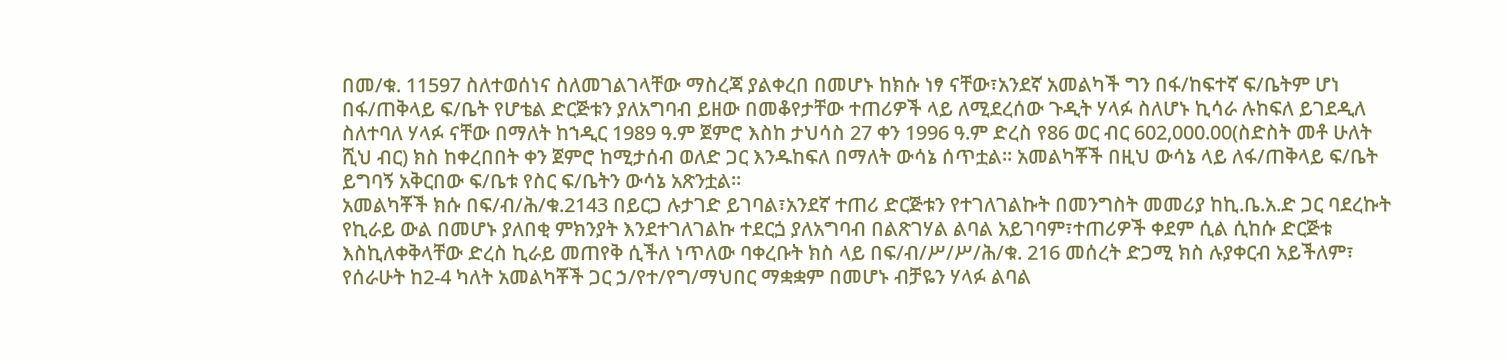በመ/ቁ. 11597 ስለተወሰነና ስለመገልገላቸው ማስረጃ ያልቀረበ በመሆኑ ከክሱ ነፃ ናቸው፣አንደኛ አመልካች ግን በፋ/ከፍተኛ ፍ/ቤትም ሆነ በፋ/ጠቅላይ ፍ/ቤት የሆቴል ድርጅቱን ያለአግባብ ይዘው በመቆየታቸው ተጠሪዎች ላይ ለሚደረሰው ጉዲት ሃላፉ ስለሆኑ ኪሳራ ሉከፍለ ይገደዲለ ስለተባለ ሃላፉ ናቸው በማለት ከኀዲር 1989 ዓ.ም ጀምሮ እስከ ታህሳስ 27 ቀን 1996 ዓ.ም ድረስ የ86 ወር ብር 602,000.00(ስድስት መቶ ሁለት ሺህ ብር) ክስ ከቀረበበት ቀን ጀምሮ ከሚታሰብ ወለድ ጋር እንዱከፍለ በማለት ውሳኔ ሰጥቷል። አመልካቾች በዚህ ውሳኔ ላይ ለፋ/ጠቅላይ ፍ/ቤት ይግባኝ አቅርበው ፍ/ቤቱ የስር ፍ/ቤትን ውሳኔ አጽንቷል።
አመልካቾች ክሱ በፍ/ብ/ሕ/ቁ.2143 በይርጋ ሉታገድ ይገባል፣አንደኛ ተጠሪ ድርጅቱን የተገለገልኩት በመንግስት መመሪያ ከኪ.ቤ.አ.ድ ጋር ባደረኩት የኪራይ ውል በመሆኑ ያለበቂ ምክንያት እንደተገለገልኩ ተደርጏ ያለአግባብ በልጽገሃል ልባል አይገባም፣ተጠሪዎች ቀደም ሲል ሲከሱ ድርጅቱ እስኪለቀቅላቸው ድረስ ኪራይ መጠየቅ ሲችለ ነጥለው ባቀረቡት ክስ ላይ በፍ/ብ/ሥ/ሥ/ሕ/ቁ. 216 መሰረት ድጋሚ ክስ ሉያቀርብ አይችለም፣ የሰራሁት ከ2-4 ካለት አመልካቾች ጋር ኃ/የተ/የግ/ማህበር ማቋቋም በመሆኑ ብቻዬን ሃላፉ ልባል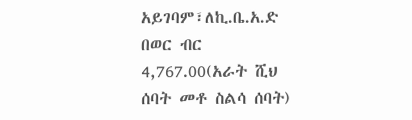አይገባም፣ለኪ.ቤ.አ.ድ በወር ብር 4,767.00(አራት ሺህ ሰባት መቶ ስልሳ ሰባት)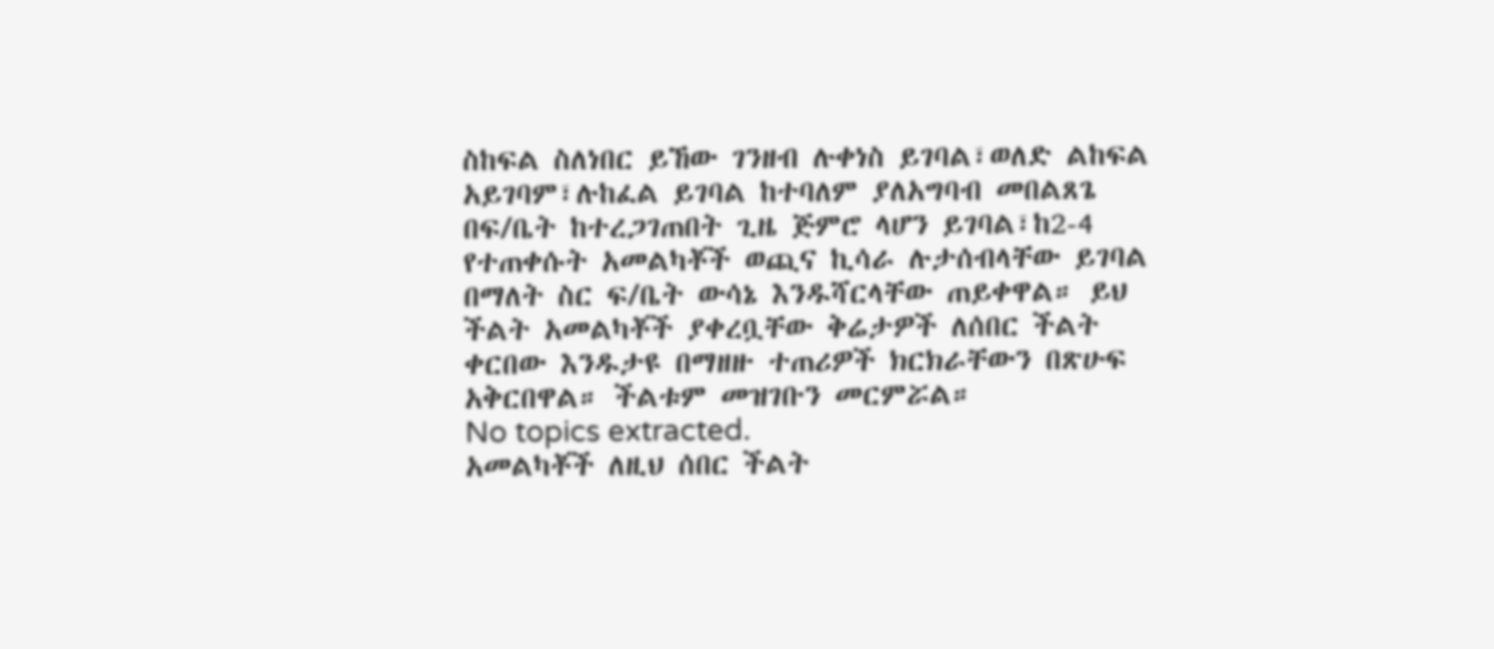ስከፍል ስለነበር ይኸው ገንዘብ ሉቀነስ ይገባል፣ወለድ ልከፍል አይገባም፣ሉከፈል ይገባል ከተባለም ያለአግባብ መበልጸጌ በፍ/ቤት ከተረጋገጠበት ጊዜ ጅምሮ ላሆን ይገባል፣ከ2-4 የተጠቀሱት አመልካቾች ወጪና ኪሳራ ሉታሰብላቸው ይገባል በማለት ስር ፍ/ቤት ውሳኔ እንዱሻርላቸው ጠይቀዋል። ይህ ችልት አመልካቾች ያቀረቧቸው ቅሬታዎች ለሰበር ችልት ቀርበው እንዱታዩ በማዘዙ ተጠሪዎች ክርክራቸውን በጽሁፍ አቅርበዋል። ችልቱም መዝገቡን መርምሯል።
No topics extracted.
አመልካቾች ለዚህ ሰበር ችልት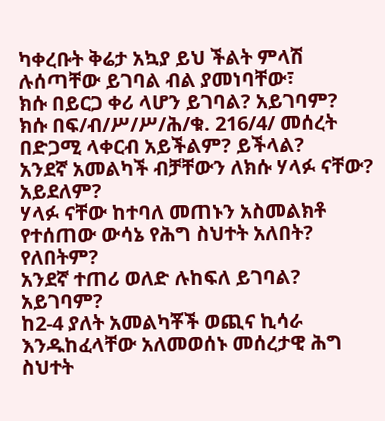ካቀረቡት ቅሬታ አኳያ ይህ ችልት ምላሽ ሉሰጣቸው ይገባል ብል ያመነባቸው፣
ክሱ በይርጋ ቀሪ ላሆን ይገባል? አይገባም?
ክሱ በፍ/ብ/ሥ/ሥ/ሕ/ቁ. 216/4/ መሰረት በድጋሚ ላቀርብ አይችልም? ይችላል?
አንደኛ አመልካች ብቻቸውን ለክሱ ሃላፉ ናቸው? አይደለም?
ሃላፉ ናቸው ከተባለ መጠኑን አስመልክቶ የተሰጠው ውሳኔ የሕግ ስህተት አለበት? የለበትም?
አንደኛ ተጠሪ ወለድ ሉከፍለ ይገባል? አይገባም?
ከ2-4 ያለት አመልካቾች ወጪና ኪሳራ እንዱከፈላቸው አለመወሰኑ መሰረታዊ ሕግ ስህተት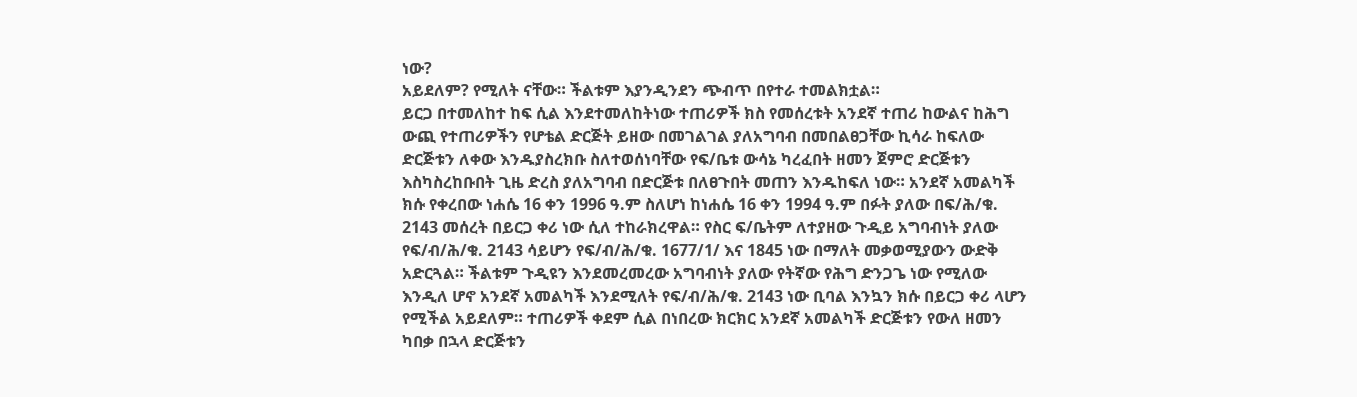ነው?
አይደለም? የሚለት ናቸው። ችልቱም እያንዲንደን ጭብጥ በየተራ ተመልክቷል።
ይርጋ በተመለከተ ከፍ ሲል እንደተመለከትነው ተጠሪዎች ክስ የመሰረቱት አንደኛ ተጠሪ ከውልና ከሕግ ውጪ የተጠሪዎችን የሆቴል ድርጅት ይዘው በመገልገል ያለአግባብ በመበልፀጋቸው ኪሳራ ከፍለው ድርጅቱን ለቀው እንዱያስረክቡ ስለተወሰነባቸው የፍ/ቤቱ ውሳኔ ካረፈበት ዘመን ጀምሮ ድርጅቱን እስካስረከቡበት ጊዜ ድረስ ያለአግባብ በድርጅቱ በለፀጉበት መጠን እንዱከፍለ ነው። አንደኛ አመልካች ክሱ የቀረበው ነሐሴ 16 ቀን 1996 ዓ.ም ስለሆነ ከነሐሴ 16 ቀን 1994 ዓ.ም በፉት ያለው በፍ/ሕ/ቁ. 2143 መሰረት በይርጋ ቀሪ ነው ሲለ ተከራክረዋል። የስር ፍ/ቤትም ለተያዘው ጉዲይ አግባብነት ያለው የፍ/ብ/ሕ/ቁ. 2143 ሳይሆን የፍ/ብ/ሕ/ቁ. 1677/1/ እና 1845 ነው በማለት መቃወሚያውን ውድቅ አድርጓል። ችልቱም ጉዲዩን እንደመረመረው አግባብነት ያለው የትኛው የሕግ ድንጋጌ ነው የሚለው እንዲለ ሆኖ አንደኛ አመልካች እንደሚለት የፍ/ብ/ሕ/ቁ. 2143 ነው ቢባል እንኳን ክሱ በይርጋ ቀሪ ላሆን የሚችል አይደለም። ተጠሪዎች ቀደም ሲል በነበረው ክርክር አንደኛ አመልካች ድርጅቱን የውለ ዘመን ካበቃ በኋላ ድርጅቱን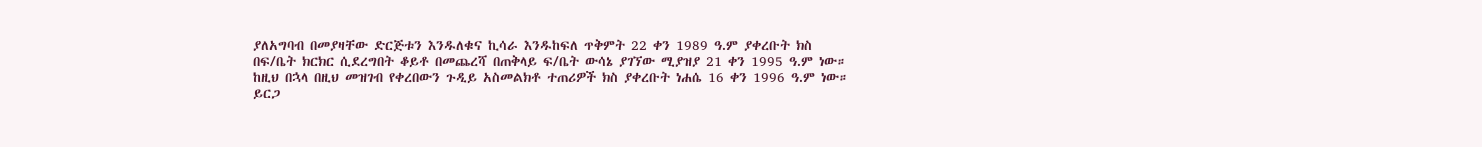ያለአግባብ በመያዛቸው ድርጅቱን እንዱለቁና ኪሳራ እንዱከፍለ ጥቅምት 22 ቀን 1989 ዓ.ም ያቀረቡት ክስ በፍ/ቤት ክርክር ሲደረግበት ቆይቶ በመጨረሻ በጠቅላይ ፍ/ቤት ውሳኔ ያገኘው ሚያዝያ 21 ቀን 1995 ዓ.ም ነው። ከዚህ በኋላ በዚህ መዝገብ የቀረበውን ጉዲይ አስመልክቶ ተጠሪዎች ክስ ያቀረቡት ነሐሴ 16 ቀን 1996 ዓ.ም ነው። ይርጋ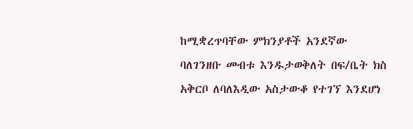ከሚቋረጥባቸው ምክንያቶች አንደኛው ባለገንዘቡ መብቱ እንዱታወቅለት በፍ/ቤት ክስ አቅርቦ ለባለእዲው አስታውቆ የተገኘ እንደሆነ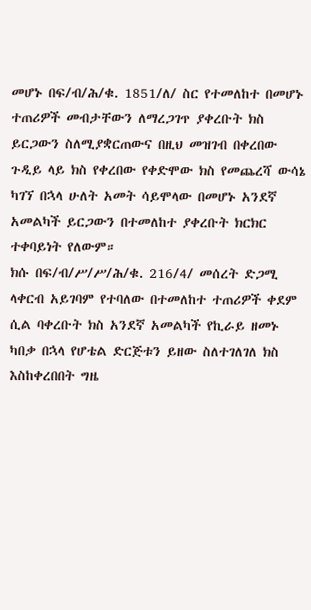መሆኑ በፍ/ብ/ሕ/ቁ. 1851/ለ/ ስር የተመለከተ በመሆኑ ተጠሪዎች መብታቸውን ለማረጋገጥ ያቀረቡት ክስ ይርጋውን ስለሚያቋርጠውና በዚህ መዝገብ በቀረበው ጉዲይ ላይ ክስ የቀረበው የቀድሞው ክስ የመጨረሻ ውሳኔ ካገኘ በኋላ ሁለት አመት ሳይሞላው በመሆኑ አንደኛ አመልካች ይርጋውን በተመለከተ ያቀረቡት ክርክር ተቀባይነት የለውም።
ክሱ በፍ/ብ/ሥ/ሥ/ሕ/ቁ. 216/4/ መሰረት ድጋሚ ላቀርብ አይገባም የተባለው በተመለከተ ተጠሪዎች ቀደም ሲል ባቀረቡት ክስ አንደኛ አመልካች የኪራይ ዘመኑ ካበቃ በኋላ የሆቴል ድርጅቱን ይዘው ስለተገለገለ ክስ እስከቀረበበት ግዜ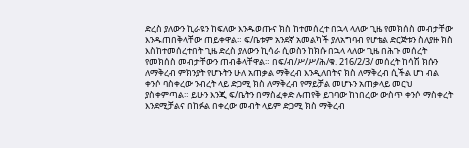ድረስ ያለውን ኪራዩን ከፍለው እንዱወጡና ክስ ከተመሰረተ በኋላ ላለው ጊዜ የመክሰስ መብታቸው እንዱጠበቅላቸው ጠይቀዋል። ፍ/ቤቱም አንደኛ አመልካች ያለአግባብ የሆቴል ድርጅቱን ስለያዙ ክስ እስከተመሰረተበት ጊዜ ድረስ ያለውን ኪሳራ ሲወስን ከክሱ በኋላ ላለው ጊዜ በሕጉ መሰረት የመክሰስ መብታቸውን ጠብቆላቸዋል። በፍ/ብ/ሥ/ሥ/ሕ/ቁ. 216/2/3/ መሰረት ከሳሽ ክሱን ለማቅረብ ምክንያት የሆኑትን ሁለ አጠቃል ማቅረብ እንዲለበትና ክስ ለማቅረብ ሲችል ሆነ ብል ቀንሶ ባስቀረው ንብረት ላይ ድጋሚ ክስ ለማቅረብ የማይቻል መሆኑን አጠቃላይ መርህ ያስቀምጣል። ይሁን እንጂ ፍ/ቤትን በማስፈቀድ ሉጠየቅ ይገባው ከነበረው ውስጥ ቀንሶ ማስቀረት እንደሚቻልና በከፉል በቀረው መብት ላይም ድጋሚ ክስ ማቅረብ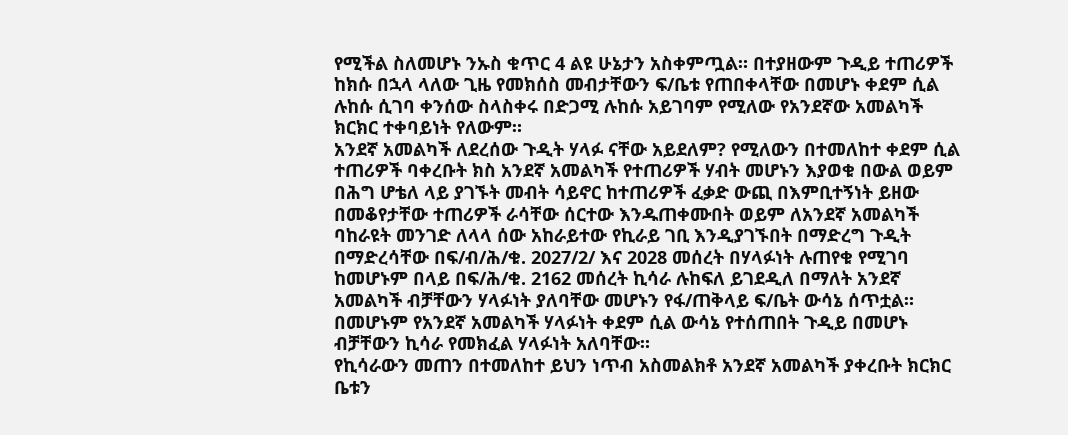የሚችል ስለመሆኑ ንኡስ ቁጥር 4 ልዩ ሁኔታን አስቀምጧል። በተያዘውም ጉዲይ ተጠሪዎች ከክሱ በኋላ ላለው ጊዜ የመክሰስ መብታቸውን ፍ/ቤቱ የጠበቀላቸው በመሆኑ ቀደም ሲል ሉከሱ ሲገባ ቀንሰው ስላስቀሩ በድጋሚ ሉከሱ አይገባም የሚለው የአንደኛው አመልካች ክርክር ተቀባይነት የለውም።
አንደኛ አመልካች ለደረሰው ጉዲት ሃላፉ ናቸው አይደለም? የሚለውን በተመለከተ ቀደም ሲል ተጠሪዎች ባቀረቡት ክስ አንደኛ አመልካች የተጠሪዎች ሃብት መሆኑን እያወቁ በውል ወይም በሕግ ሆቴለ ላይ ያገኙት መብት ሳይኖር ከተጠሪዎች ፈቃድ ውጪ በእምቢተኝነት ይዘው በመቆየታቸው ተጠሪዎች ራሳቸው ሰርተው እንዱጠቀሙበት ወይም ለአንደኛ አመልካች ባከራዩት መንገድ ለላላ ሰው አከራይተው የኪራይ ገቢ እንዲያገኙበት በማድረግ ጉዲት በማድረሳቸው በፍ/ብ/ሕ/ቁ. 2027/2/ እና 2028 መሰረት በሃላፉነት ሉጠየቁ የሚገባ ከመሆኑም በላይ በፍ/ሕ/ቁ. 2162 መሰረት ኪሳራ ሉከፍለ ይገደዲለ በማለት አንደኛ አመልካች ብቻቸውን ሃላፉነት ያለባቸው መሆኑን የፋ/ጠቅላይ ፍ/ቤት ውሳኔ ሰጥቷል። በመሆኑም የአንደኛ አመልካች ሃላፉነት ቀደም ሲል ውሳኔ የተሰጠበት ጉዲይ በመሆኑ ብቻቸውን ኪሳራ የመክፈል ሃላፉነት አለባቸው።
የኪሳራውን መጠን በተመለከተ ይህን ነጥብ አስመልክቶ አንደኛ አመልካች ያቀረቡት ክርክር ቤቱን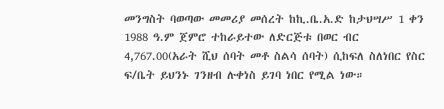መንግስት ባወጣው መመሪያ መሰረት ከኪ.ቤ.አ.ድ ከታህሣሥ 1 ቀን 1988 ዓ.ም ጀምሮ ተከራይተው ለድርጅቱ በወር ብር 4,767.00(አራት ሺህ ሰባት መቶ ስልሳ ሰባት) ሲከፍለ ስለነበር የስር ፍ/ቤት ይህንኑ ገንዘብ ሉቀነስ ይገባ ነበር የሚል ነው።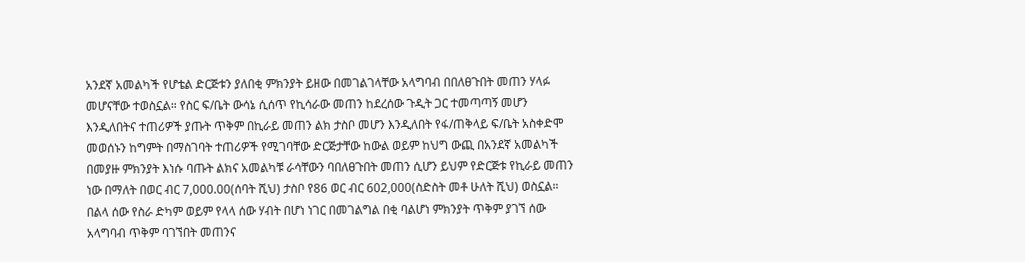አንደኛ አመልካች የሆቴል ድርጅቱን ያለበቂ ምክንያት ይዘው በመገልገላቸው አላግባብ በበለፀጉበት መጠን ሃላፉ መሆናቸው ተወስኗል። የስር ፍ/ቤት ውሳኔ ሲሰጥ የኪሳራው መጠን ከደረሰው ጉዲት ጋር ተመጣጣኝ መሆን እንዲለበትና ተጠሪዎች ያጡት ጥቅም በኪራይ መጠን ልክ ታስቦ መሆን እንዲለበት የፋ/ጠቅላይ ፍ/ቤት አስቀድሞ መወሰኑን ከግምት በማስገባት ተጠሪዎች የሚገባቸው ድርጅታቸው ከውል ወይም ከህግ ውጪ በአንደኛ አመልካች በመያዙ ምክንያት እነሱ ባጡት ልክና አመልካቹ ራሳቸውን ባበለፀጉበት መጠን ሲሆን ይህም የድርጅቱ የኪራይ መጠን ነው በማለት በወር ብር 7,000.00(ሰባት ሺህ) ታስቦ የ86 ወር ብር 602,000(ስድስት መቶ ሁለት ሺህ) ወስኗል። በልላ ሰው የስራ ድካም ወይም የላላ ሰው ሃብት በሆነ ነገር በመገልግል በቂ ባልሆነ ምክንያት ጥቅም ያገኘ ሰው አላግባብ ጥቅም ባገኘበት መጠንና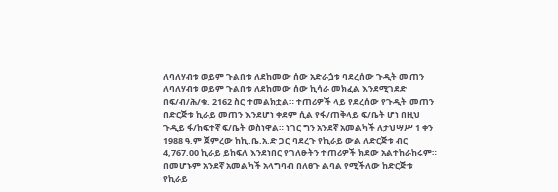ለባለሃብቱ ወይም ጉልበቱ ለደከመው ሰው አድራጏቱ ባደረሰው ጉዲት መጠን ለባለሃብቱ ወይም ጉልበቱ ለደከመው ሰው ኪሳራ መክፈል እንደሚገደድ በፍ/ብ/ሕ/ቁ. 2162 ስር ተመልክቷል። ተጠሪዎች ላይ የደረሰው የጉዲት መጠን በድርጅቱ ኪራይ መጠን እንደሆነ ቀደም ሲል የፋ/ጠቅላይ ፍ/ቤት ሆነ በዚህ ጉዲይ ፋ/ከፍተኛ ፍ/ቤት ወስነዋል። ነገር ግን አንደኛ አመልካች ለታህሣሥ 1 ቀን 1988 ዓ.ም ጀምረው ከኪ.ቤ.አ.ድ ጋር ባደረጉ የኪራይ ውል ለድርጅቱ ብር 4,767.00 ኪራይ ይከፍለ እንደነበር የገለፁትን ተጠሪዎች ክደው አልተከራከሩም። በመሆኑም አንደኛ አመልካች አላግባብ በለፀጉ ልባል የሚችለው ከድርጅቱ የኪራይ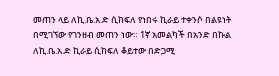መጠን ላይ ለኪ.ቤ.አ.ድ ሲከፍለ የነበሩ ኪራይ ተቀንሶ በልዩነት በሚገኘው የገንዘብ መጠን ነው። 1ኛ አመልካች በአንድ በኩል ለኪ.ቤ.አ.ድ ኪራይ ሲከፍለ ቆይተው በድጋሚ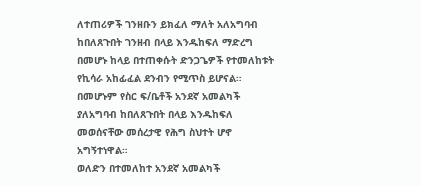ለተጠሪዎች ገንዘቡን ይክፈለ ማለት አለአግባብ ከበለጸጉበት ገንዘብ በላይ እንዱከፍለ ማድረግ በመሆኑ ከላይ በተጠቀሱት ድንጋጌዎች የተመለከቱት የኪሳራ አከፊፈል ደንብን የሚጥስ ይሆናል። በመሆኑም የስር ፍ/ቤቶች አንደኛ አመልካች ያለአግባብ ከበለጸጉበት በላይ እንዱከፍለ መወሰናቸው መሰረታዊ የሕግ ስህተት ሆኖ አግኝተነዋል።
ወለድን በተመለከተ አንደኛ አመልካች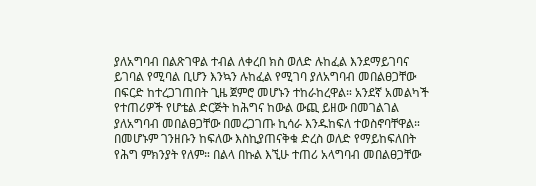ያለአግባብ በልጽገዋል ተብል ለቀረበ ክስ ወለድ ሉከፈል እንደማይገባና ይገባል የሚባል ቢሆን እንኳን ሉከፈል የሚገባ ያለአግባብ መበልፀጋቸው በፍርድ ከተረጋገጠበት ጊዜ ጀምሮ መሆኑን ተከራከረዋል። አንደኛ አመልካች የተጠሪዎች የሆቴል ድርጅት ከሕግና ከውል ውጪ ይዘው በመገልገል ያለአግባብ መበልፀጋቸው በመረጋገጡ ኪሳራ እንዱከፍለ ተወስኖባቸዋል። በመሆኑም ገንዘቡን ከፍለው እስኪያጠናቅቁ ድረስ ወለድ የማይከፍለበት የሕግ ምክንያት የለም። በልላ በኩል እኚሁ ተጠሪ አላግባብ መበልፀጋቸው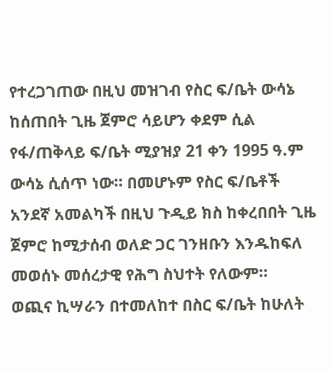የተረጋገጠው በዚህ መዝገብ የስር ፍ/ቤት ውሳኔ ከሰጠበት ጊዜ ጀምሮ ሳይሆን ቀደም ሲል የፋ/ጠቅላይ ፍ/ቤት ሚያዝያ 21 ቀን 1995 ዓ.ም ውሳኔ ሲሰጥ ነው። በመሆኑም የስር ፍ/ቤቶች አንደኛ አመልካች በዚህ ጉዲይ ክስ ከቀረበበት ጊዜ ጀምሮ ከሚታሰብ ወለድ ጋር ገንዘቡን እንዱከፍለ መወሰኑ መሰረታዊ የሕግ ስህተት የለውም።
ወጪና ኪሣራን በተመለከተ በስር ፍ/ቤት ከሁለት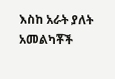እስከ አራት ያለት አመልካቾች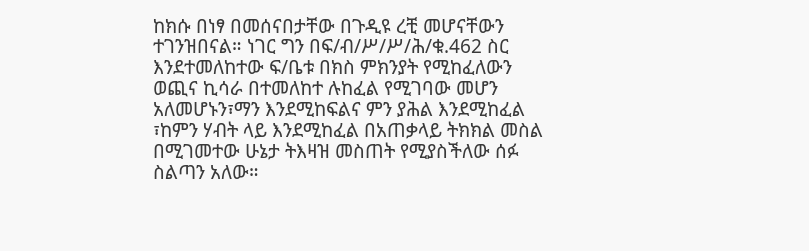ከክሱ በነፃ በመሰናበታቸው በጉዲዩ ረቺ መሆናቸውን ተገንዝበናል። ነገር ግን በፍ/ብ/ሥ/ሥ/ሕ/ቁ.462 ስር እንደተመለከተው ፍ/ቤቱ በክስ ምክንያት የሚከፈለውን ወጪና ኪሳራ በተመለከተ ሉከፈል የሚገባው መሆን አለመሆኑን፣ማን እንደሚከፍልና ምን ያሕል እንደሚከፈል ፣ከምን ሃብት ላይ እንደሚከፈል በአጠቃላይ ትክክል መስል በሚገመተው ሁኔታ ትእዛዝ መስጠት የሚያስችለው ሰፉ ስልጣን አለው።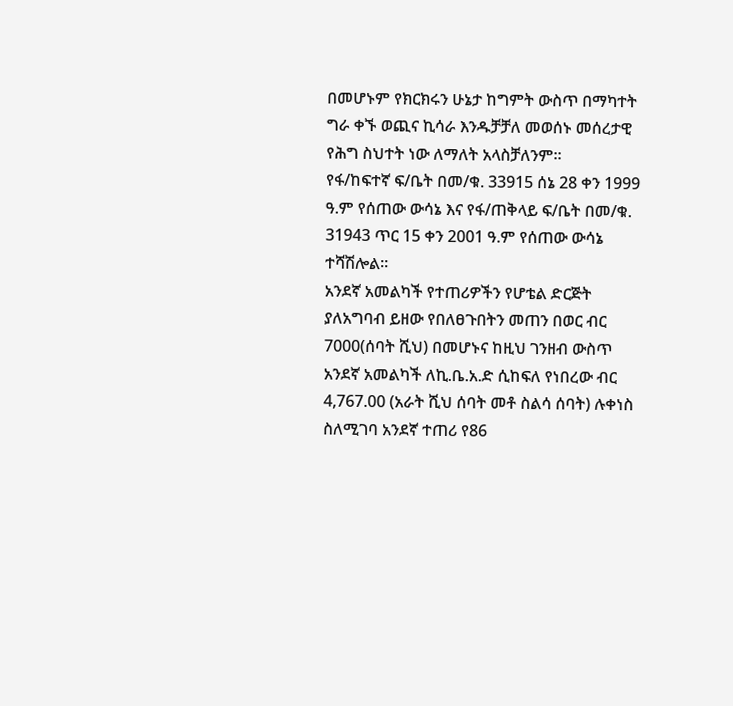በመሆኑም የክርክሩን ሁኔታ ከግምት ውስጥ በማካተት ግራ ቀኙ ወጪና ኪሳራ እንዱቻቻለ መወሰኑ መሰረታዊ የሕግ ስህተት ነው ለማለት አላስቻለንም።
የፋ/ከፍተኛ ፍ/ቤት በመ/ቁ. 33915 ሰኔ 28 ቀን 1999 ዓ.ም የሰጠው ውሳኔ እና የፋ/ጠቅላይ ፍ/ቤት በመ/ቁ. 31943 ጥር 15 ቀን 2001 ዓ.ም የሰጠው ውሳኔ ተሻሽሎል።
አንደኛ አመልካች የተጠሪዎችን የሆቴል ድርጅት ያለአግባብ ይዘው የበለፀጉበትን መጠን በወር ብር 7000(ሰባት ሺህ) በመሆኑና ከዚህ ገንዘብ ውስጥ አንደኛ አመልካች ለኪ.ቤ.አ.ድ ሲከፍለ የነበረው ብር 4,767.00 (አራት ሺህ ሰባት መቶ ስልሳ ሰባት) ሉቀነስ ስለሚገባ አንደኛ ተጠሪ የ86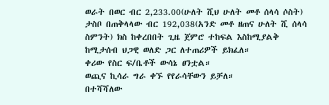ወራት በወር ብር 2,233.00(ሁለት ሺህ ሁለት መቶ ሰላሳ ሶስት) ታስቦ በጠቅላላው ብር 192,038(አንድ መቶ ዘጠና ሁለት ሺ ሰላሳ ስምንት) ክስ ከቀረበበት ጊዜ ጀምሮ ተከፍል እስከሚያልቅ ከሚታሰብ ህጋዊ ወለድ ጋር ለተጠሪዎች ይክፈለ።
ቀሪው የስር ፍ/ቤቶች ውሳኔ ፀንቷል።
ወጪና ኪሳራ ግራ ቀኙ የየራሳቸውን ይቻለ።
በተሻሻለው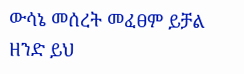ውሳኔ መሰረት መፈፀም ይቻል ዘንድ ይህ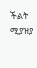ችልት ሚያዝያ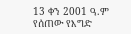13 ቀን 2001 ዓ.ም የሰጠው የእግድ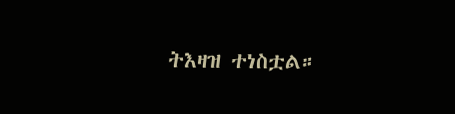ትእዛዝ ተነስቷል።